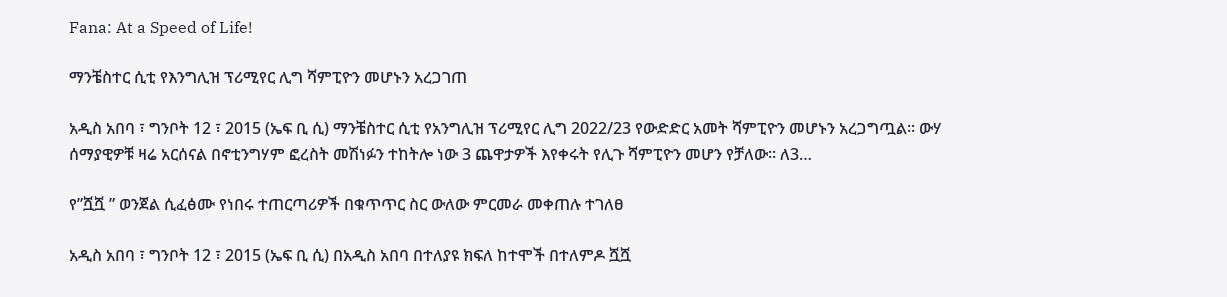Fana: At a Speed of Life!

ማንቼስተር ሲቲ የእንግሊዝ ፕሪሚየር ሊግ ሻምፒዮን መሆኑን አረጋገጠ

አዲስ አበባ ፣ ግንቦት 12 ፣ 2015 (ኤፍ ቢ ሲ) ማንቼስተር ሲቲ የአንግሊዝ ፕሪሚየር ሊግ 2022/23 የውድድር አመት ሻምፒዮን መሆኑን አረጋግጧል፡፡ ውሃ ሰማያዊዎቹ ዛሬ አርሰናል በኖቲንግሃም ፎረስት መሽነፉን ተከትሎ ነው 3 ጨዋታዎች እየቀሩት የሊጉ ሻምፒዮን መሆን የቻለው፡፡ ለ3…

የ”ሿሿ ” ወንጀል ሲፈፅሙ የነበሩ ተጠርጣሪዎች በቁጥጥር ስር ውለው ምርመራ መቀጠሉ ተገለፀ

አዲስ አበባ ፣ ግንቦት 12 ፣ 2015 (ኤፍ ቢ ሲ) በአዲስ አበባ በተለያዩ ክፍለ ከተሞች በተለምዶ ሿሿ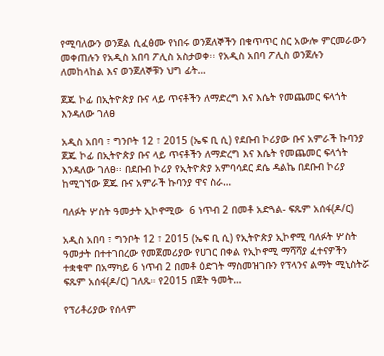የሚባለውን ወንጀል ሲፈፅሙ የነበሩ ወንጀለኞችን በቁጥጥር ስር አውሎ ምርመራውን መቀጠሉን የአዲስ አበባ ፖሊስ አስታወቀ፡፡ የአዲስ አበባ ፖሊስ ወንጀሉን ለመከላከል እና ወንጀለኞቹን ህግ ፊት…

ጀጁ ኮፊ በኢትዮጵያ ቡና ላይ ጥናቶችን ለማድረግ እና እሴት የመጨመር ፍላጎት እንዳለው ገለፀ

አዲስ አበባ ፣ ግንቦት 12 ፣ 2015 (ኤፍ ቢ ሲ) የደቡብ ኮሪያው ቡና አምራች ኩባንያ ጀጁ ኮፊ በኢትዮጵያ ቡና ላይ ጥናቶችን ለማድረግ እና እሴት የመጨመር ፍላጎት እንዳለው ገለፀ፡፡ በደቡብ ኮሪያ የኢትዮጵያ አምባሳደር ደሴ ዳልኬ በደቡብ ኮሪያ ከሚገኘው ጀጁ ቡና አምራች ኩባንያ ዋና ስራ…

ባለፉት ሦስት ዓመታት ኢኮኖሚው  6 ነጥብ 2 በመቶ አድጓል- ፍጹም አሰፋ(ዶ/ር)

አዲስ አበባ ፣ ግንቦት 12 ፣ 2015 (ኤፍ ቢ ሲ) የኢትዮጵያ ኢኮኖሚ ባለፉት ሦስት ዓመታት በተተገበረው የመጀመሪያው የሀገር በቀል የኢኮኖሚ ማሻሻያ ፈተናዎችን ተቋቁሞ በአማካይ 6 ነጥብ 2 በመቶ ዕድገት ማስመዝገቡን የፕላንና ልማት ሚኒስትሯ  ፍጹም አሰፋ(ዶ/ር) ገለጹ። የ2015 በጀት ዓመት…

የፕሪቶሪያው የሰላም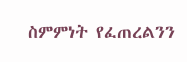ስምምነት የፈጠረልንን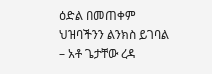ዕድል በመጠቀም ህዝባችንን ልንክስ ይገባል – አቶ ጌታቸው ረዳ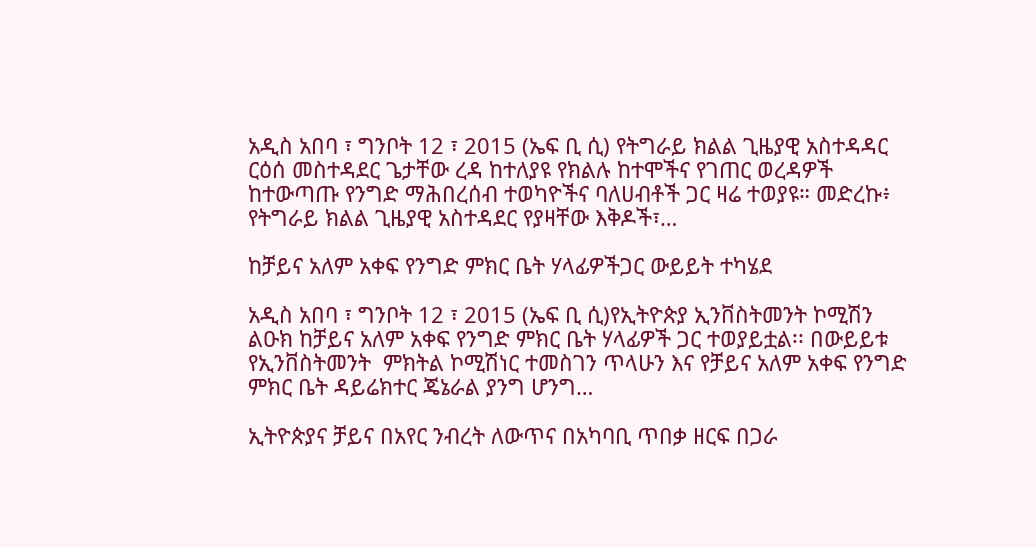አዲስ አበባ ፣ ግንቦት 12 ፣ 2015 (ኤፍ ቢ ሲ) የትግራይ ክልል ጊዜያዊ አስተዳዳር ርዕሰ መስተዳደር ጌታቸው ረዳ ከተለያዩ የክልሉ ከተሞችና የገጠር ወረዳዎች ከተውጣጡ የንግድ ማሕበረሰብ ተወካዮችና ባለሀብቶች ጋር ዛሬ ተወያዩ። መድረኩ፥ የትግራይ ክልል ጊዜያዊ አስተዳደር የያዛቸው እቅዶች፣…

ከቻይና አለም አቀፍ የንግድ ምክር ቤት ሃላፊዎችጋር ውይይት ተካሄደ

አዲስ አበባ ፣ ግንቦት 12 ፣ 2015 (ኤፍ ቢ ሲ)የኢትዮጵያ ኢንቨስትመንት ኮሚሽን ልዑክ ከቻይና አለም አቀፍ የንግድ ምክር ቤት ሃላፊዎች ጋር ተወያይቷል፡፡ በውይይቱ የኢንቨስትመንት  ምክትል ኮሚሽነር ተመስገን ጥላሁን እና የቻይና አለም አቀፍ የንግድ ምክር ቤት ዳይሬክተር ጄኔራል ያንግ ሆንግ…

ኢትዮጵያና ቻይና በአየር ንብረት ለውጥና በአካባቢ ጥበቃ ዘርፍ በጋራ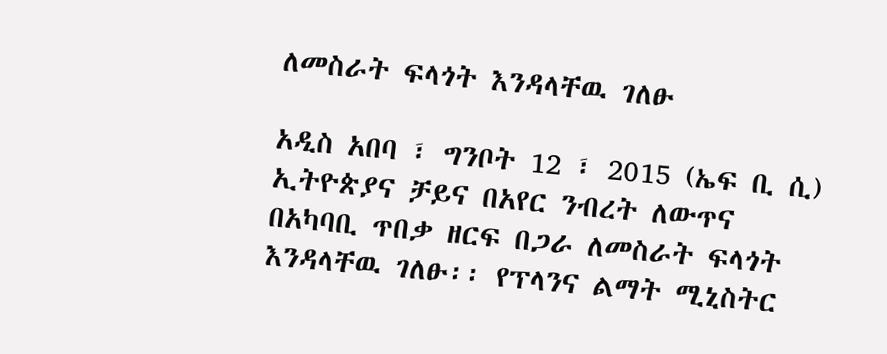ለመስራት ፍላጎት እንዳላቸዉ ገለፁ

አዲስ አበባ ፣ ግንቦት 12 ፣ 2015 (ኤፍ ቢ ሲ) ኢትዮጵያና ቻይና በአየር ንብረት ለውጥና በአካባቢ ጥበቃ ዘርፍ በጋራ ለመስራት ፍላጎት እንዳላቸዉ ገለፁ፡፡ የፕላንና ልማት ሚኒስትር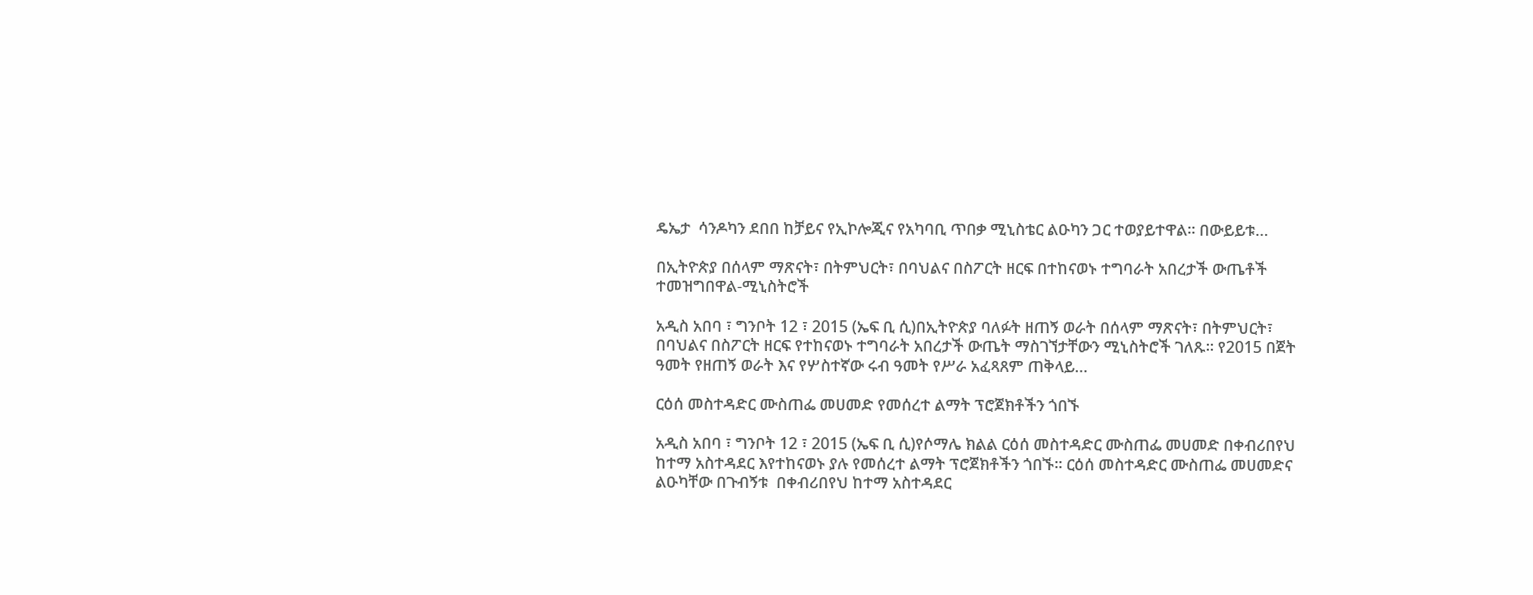ዴኤታ  ሳንዶካን ደበበ ከቻይና የኢኮሎጂና የአካባቢ ጥበቃ ሚኒስቴር ልዑካን ጋር ተወያይተዋል። በውይይቱ…

በኢትዮጵያ በሰላም ማጽናት፣ በትምህርት፣ በባህልና በስፖርት ዘርፍ በተከናወኑ ተግባራት አበረታች ውጤቶች ተመዝግበዋል-ሚኒስትሮች

አዲስ አበባ ፣ ግንቦት 12 ፣ 2015 (ኤፍ ቢ ሲ)በኢትዮጵያ ባለፉት ዘጠኝ ወራት በሰላም ማጽናት፣ በትምህርት፣ በባህልና በስፖርት ዘርፍ የተከናወኑ ተግባራት አበረታች ውጤት ማስገኘታቸውን ሚኒስትሮች ገለጹ። የ2015 በጀት ዓመት የዘጠኝ ወራት እና የሦስተኛው ሩብ ዓመት የሥራ አፈጻጸም ጠቅላይ…

ርዕሰ መስተዳድር ሙስጠፌ መሀመድ የመሰረተ ልማት ፕሮጀክቶችን ጎበኙ

አዲስ አበባ ፣ ግንቦት 12 ፣ 2015 (ኤፍ ቢ ሲ)የሶማሌ ክልል ርዕሰ መስተዳድር ሙስጠፌ መሀመድ በቀብሪበየህ ከተማ አስተዳደር እየተከናወኑ ያሉ የመሰረተ ልማት ፕሮጀክቶችን ጎበኙ፡፡ ርዕሰ መስተዳድር ሙስጠፌ መሀመድና ልዑካቸው በጉብኝቱ  በቀብሪበየህ ከተማ አስተዳደር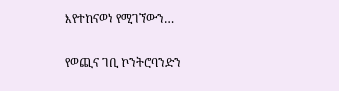እየተከናወነ የሚገኘውን…

የወጪና ገቢ ኮንትሮባንድን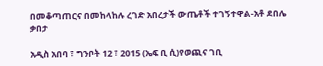በመቆጣጠርና በመከላከሉ ረገድ አበረታች ውጤቶች ተገኝተዋል-አቶ ደበሌ ቃበታ

አዲስ አበባ ፣ ግንቦት 12 ፣ 2015 (ኤፍ ቢ ሲ)የወጪና ገቢ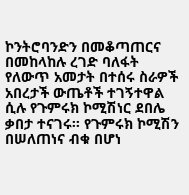ኮንትሮባንድን በመቆጣጠርና በመከላከሉ ረገድ ባለፋት የለውጥ አመታት በተሰሩ ስራዎች አበረታች ውጤቶች ተገኝተዋል ሲሉ የጉምሩክ ኮሚሽነር ደበሌ ቃበታ ተናገሩ፡፡ የጉምሩክ ኮሚሽን በሠለጠነና ብቁ በሆነ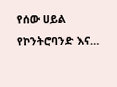የሰው ሀይል የኮንትሮባንድ እና…